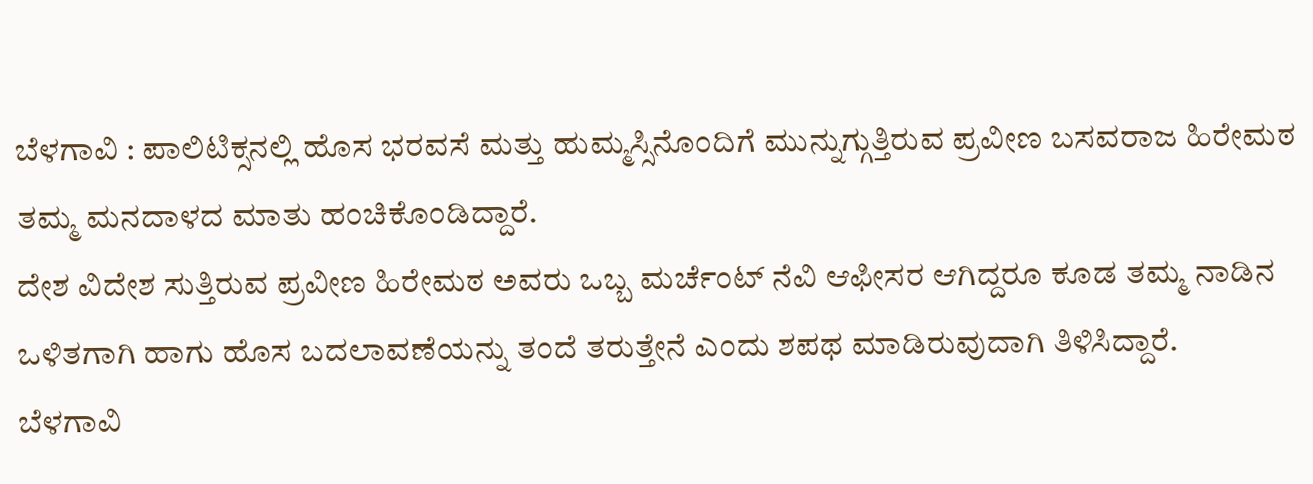ಬೆಳಗಾವಿ : ಪಾಲಿಟಿಕ್ಸನಲ್ಲಿ ಹೊಸ ಭರವಸೆ ಮತ್ತು ಹುಮ್ಮಸ್ಸಿನೊಂದಿಗೆ ಮುನ್ನುಗ್ಗುತ್ತಿರುವ ಪ್ರವೀಣ ಬಸವರಾಜ ಹಿರೇಮಠ ತಮ್ಮ ಮನದಾಳದ ಮಾತು ಹಂಚಿಕೊಂಡಿದ್ದಾರೆ.
ದೇಶ ವಿದೇಶ ಸುತ್ತಿರುವ ಪ್ರವೀಣ ಹಿರೇಮಠ ಅವರು ಒಬ್ಬ ಮರ್ಚೆಂಟ್ ನೆವಿ ಆಫೀಸರ ಆಗಿದ್ದರೂ ಕೂಡ ತಮ್ಮ ನಾಡಿನ ಒಳಿತಗಾಗಿ ಹಾಗು ಹೊಸ ಬದಲಾವಣೆಯನ್ನು ತಂದೆ ತರುತ್ತೇನೆ ಎಂದು ಶಪಥ ಮಾಡಿರುವುದಾಗಿ ತಿಳಿಸಿದ್ದಾರೆ.
ಬೆಳಗಾವಿ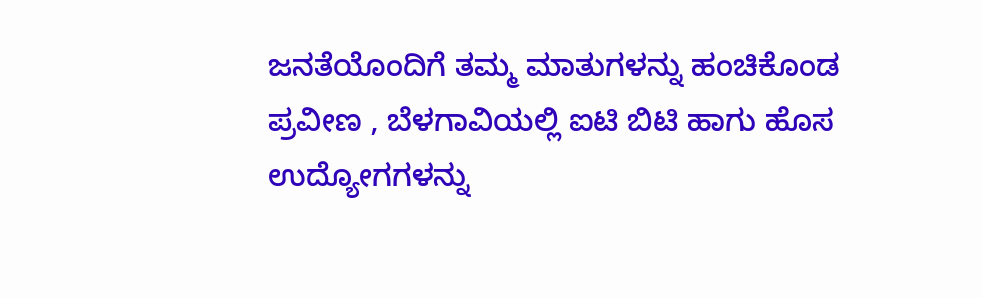ಜನತೆಯೊಂದಿಗೆ ತಮ್ಮ ಮಾತುಗಳನ್ನು ಹಂಚಿಕೊಂಡ ಪ್ರವೀಣ , ಬೆಳಗಾವಿಯಲ್ಲಿ ಐಟಿ ಬಿಟಿ ಹಾಗು ಹೊಸ ಉದ್ಯೋಗಗಳನ್ನು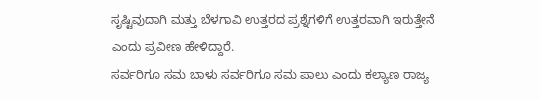ಸೃಷ್ಟಿವುದಾಗಿ ಮತ್ತು ಬೆಳಗಾವಿ ಉತ್ತರದ ಪ್ರಶ್ನೆಗಳಿಗೆ ಉತ್ತರವಾಗಿ ಇರುತ್ತೇನೆ ಎಂದು ಪ್ರವೀಣ ಹೇಳಿದ್ದಾರೆ.
ಸರ್ವರಿಗೂ ಸಮ ಬಾಳು ಸರ್ವರಿಗೂ ಸಮ ಪಾಲು ಎಂದು ಕಲ್ಯಾಣ ರಾಜ್ಯ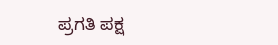ಪ್ರಗತಿ ಪಕ್ಷ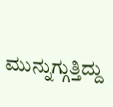ಮುನ್ನುಗ್ಗುತ್ತಿದ್ದು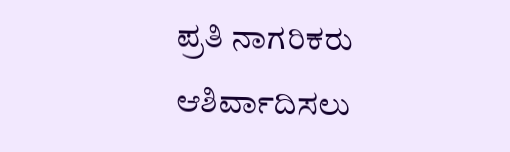ಪ್ರತಿ ನಾಗರಿಕರು ಆಶಿರ್ವಾದಿಸಲು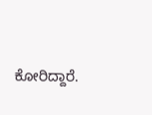ಕೋರಿದ್ದಾರೆ.